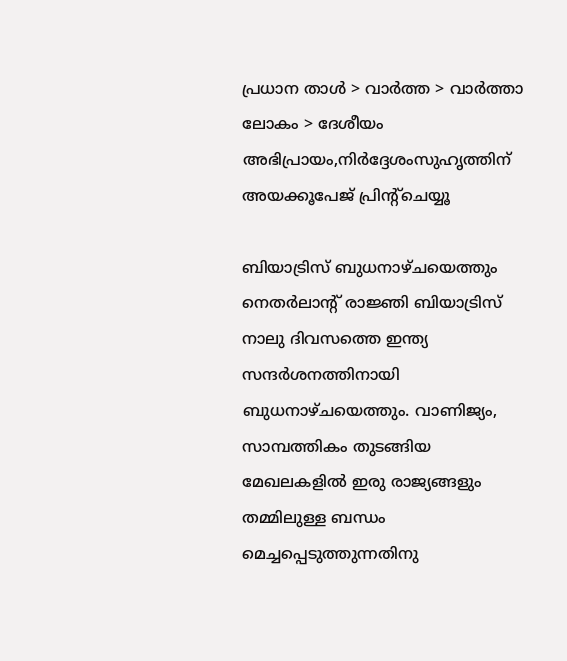പ്രധാന താള്‍ > വാര്‍ത്ത > വാര്‍ത്താ ലോകം > ദേശീയം
അഭിപ്രായം,നിര്‍ദ്ദേശംസുഹൃത്തിന് അയക്കൂപേജ് പ്രിന്‍റ്ചെയ്യൂ

ബിയാട്രിസ് ബുധനാഴ്‌ചയെത്തും
നെതര്‍ലാന്‍റ് രാജ്ഞി ബിയാട്രിസ് നാലു ദിവസത്തെ ഇന്ത്യ സന്ദര്‍ശനത്തിനായി ബുധനാഴ്‌ചയെത്തും. വാണിജ്യം, സാമ്പത്തികം തുടങ്ങിയ മേഖലകളില്‍ ഇരു രാജ്യങ്ങളും തമ്മിലുള്ള ബന്ധം മെച്ചപ്പെടുത്തുന്നതിനു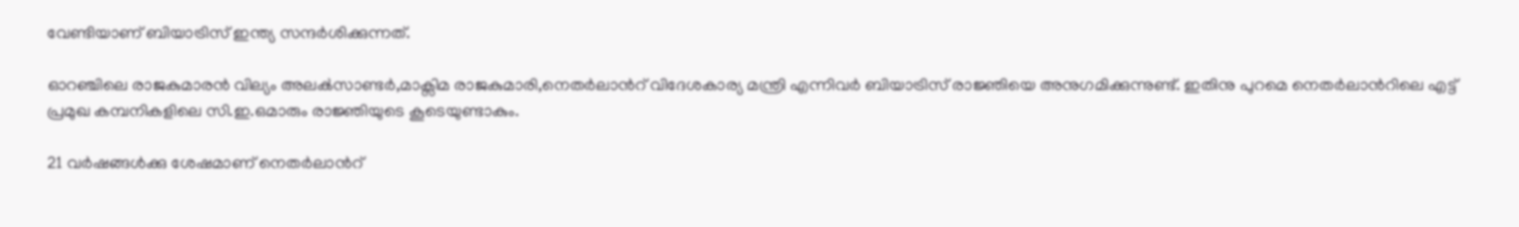വേണ്ടിയാണ് ബിയാട്രിസ് ഇന്ത്യ സന്ദര്‍ശിക്കുന്നത്.

ഓറഞ്ചിലെ രാജകുമാരന്‍ വില്യം അലക്‍സാണ്ടര്‍,മാക്സിമ രാജകുമാരി,നെതര്‍ലാന്‍റ് വിദേശകാര്യ മന്ത്രി എന്നിവര്‍ ബിയാട്രിസ് രാജ്ഞിയെ അനുഗമിക്കുന്നുണ്ട്. ഇതിനു പുറമെ നെതര്‍ലാന്‍റിലെ എട്ട് പ്രമുഖ കമ്പനികളിലെ സി.ഇ.ഒമാരും രാജ്ഞിയുടെ കൂടെയുണ്ടാകും.

21 വര്‍ഷങ്ങള്‍ക്കു ശേഷമാണ് നെതര്‍ലാന്‍റ്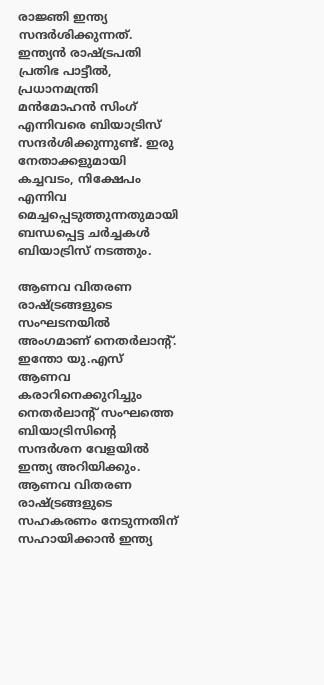രാജ്ഞി ഇന്ത്യ സന്ദര്‍ശിക്കുന്നത്. ഇന്ത്യന്‍ രാഷ്‌ട്രപതി പ്രതിഭ പാട്ടീല്‍, പ്രധാനമന്ത്രി മന്‍മോഹന്‍ സിംഗ് എന്നിവരെ ബിയാട്രിസ് സന്ദര്‍ശിക്കുന്നുണ്ട്. ഇരു നേതാക്കളുമായി കച്ചവടം, നിക്ഷേപം എന്നിവ മെച്ചപ്പെടുത്തുന്നതുമായി ബന്ധപ്പെട്ട ചര്‍ച്ചകള്‍ ബിയാട്രിസ് നടത്തും.

ആണവ വിതരണ രാഷ്‌ട്രങ്ങളുടെ സംഘടനയില്‍ അംഗമാണ് നെതര്‍ലാന്‍റ്. ഇന്തോ യു.എസ് ആണവ കരാറിനെക്കുറിച്ചും നെതര്‍ലാന്‍റ് സംഘത്തെ ബിയാട്രിസിന്‍റെ സന്ദര്‍ശന വേളയില്‍ ഇന്ത്യ അറിയിക്കും. ആണവ വിതരണ രാഷ്‌ട്രങ്ങളുടെ സഹകരണം നേടുന്നതിന് സഹായിക്കാന്‍ ഇന്ത്യ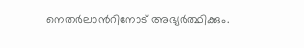നെതര്‍ലാന്‍റിനോട് അഭ്യര്‍ത്ഥിക്കും.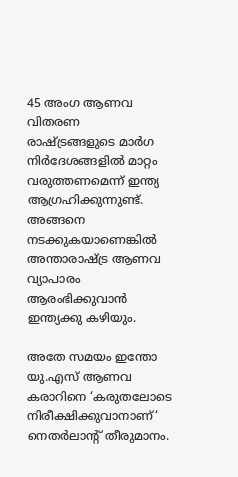45 അംഗ ആണവ വിതരണ രാഷ്‌ട്രങ്ങളുടെ മാര്‍ഗ നിര്‍ദേശങ്ങളില്‍ മാറ്റം വരുത്തണമെന്ന് ഇന്ത്യ ആഗ്രഹിക്കുന്നുണ്ട്. അങ്ങനെ നടക്കുകയാണെങ്കില്‍ അന്താരാഷ്‌ട്ര ആണവ വ്യാപാരം ആരംഭിക്കുവാന്‍ ഇന്ത്യക്കു കഴിയും.

അതേ സമയം ഇന്തോ യു.എസ് ആണവ കരാറിനെ ‘കരുതലോടെ നിരീക്ഷിക്കുവാനാണ്‘ നെതര്‍ലാന്‍റ് തീരുമാനം.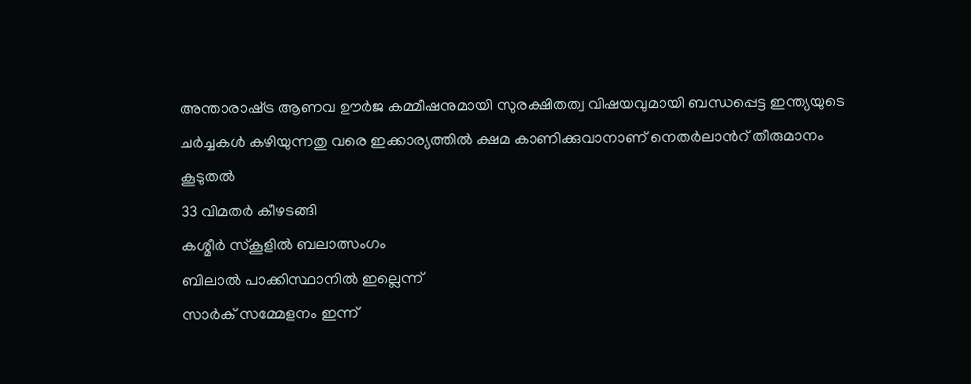അന്താരാഷ്‌ട്ര ആണവ ഊര്‍ജ കമ്മീഷനുമായി സുരക്ഷിതത്വ വിഷയവുമായി ബന്ധപ്പെട്ട ഇന്ത്യയുടെ ചര്‍ച്ചകള്‍ കഴിയുന്നതു വരെ ഇക്കാര്യത്തില്‍ ക്ഷമ കാണിക്കുവാനാണ് നെതര്‍ലാന്‍റ് തീരുമാനം
കൂടുതല്‍
33 വിമതര്‍ കീഴടങ്ങി
കശ്മീര്‍ സ്കൂളില്‍ ബലാത്സംഗം
ബിലാല്‍ പാക്കിസ്ഥാനില്‍ ഇല്ലെന്ന്
സാര്‍ക് സമ്മേളനം ഇന്ന്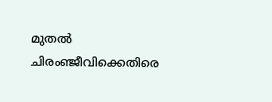മുതല്‍
ചിരംഞ്ജീവിക്കെതിരെ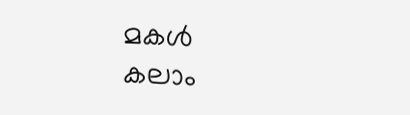മകള്‍
കലാം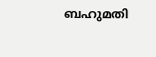ബഹുമതി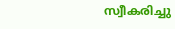സ്വീകരിച്ചു